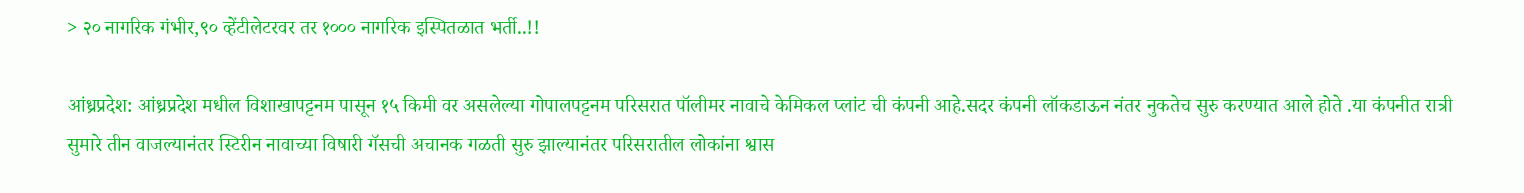> २० नागरिक गंभीर,९० व्हेंटीलेटरवर तर १००० नागरिक इस्पितळात भर्ती..!!

आंध्रप्रदेश: आंध्रप्रदेश मधील विशाखापट्टनम पासून १५ किमी वर असलेल्या गोपालपट्टनम परिसरात पॉलीमर नावाचे केमिकल प्लांट ची कंपनी आहे.सदर कंपनी लॉकडाऊन नंतर नुकतेच सुरु करण्यात आले होते .या कंपनीत रात्री सुमारे तीन वाजल्यानंतर स्टिरीन नावाच्या विषारी गॅसची अचानक गळती सुरु झाल्यानंतर परिसरातील लोकांना श्वास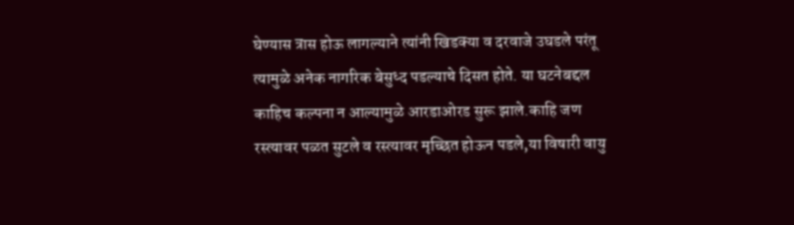घेण्यास त्रास होऊ लागल्याने त्यांनी खिडक्या व दरवाजे उघडले परंतू त्यामुळे अनेक नागरिक बेसुध्द पडल्याचे दिसत होते. या घटनेबद्दल काहिच कल्पना न आल्यामुळे आरडाओरड सुरू झाले.काहि जण रस्त्यावर पळत सुटले व रस्त्यावर मृच्छित होऊन पडले,या विषारी वायु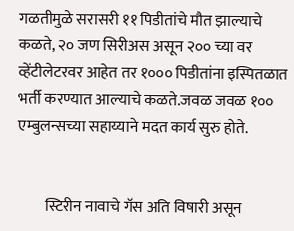गळतीमुळे सरासरी ११ पिडीतांचे मौत झाल्याचे कळते, २० जण सिरीअस असून २०० च्या वर व्हेंटीलेटरवर आहेत तर १००० पिडीतांना इस्पितळात भर्ती करण्यात आल्याचे कळते.जवळ जवळ १०० एम्बुलन्सच्या सहाय्याने मदत कार्य सुरु होते.


         स्टिरीन नावाचे गॅस अति विषारी असून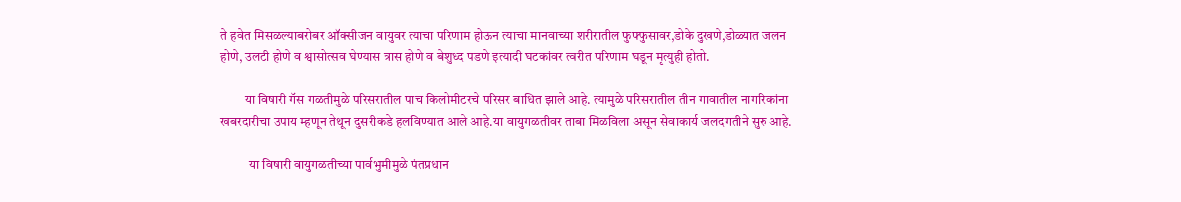ते हवेत मिसळल्याबरोबर ऑक्सीजन वायुवर त्याचा परिणाम होऊन त्याचा मानवाच्या शरीरातील फुफ्फुसावर,डोके दुखणे,डोळ्यात जलन होणे, उलटी होणे व श्वासोत्सव घेण्यास त्रास होणे व बेशुध्द पडणे इत्यादी घटकांवर त्वरीत परिणाम घडून मृत्युही होतो.

         या विषारी गॅस गळतीमुळे परिसरातील पाच किलोमीटरचे परिसर बाधित झाले आहे. त्यामुळे परिसरातील तीन गावातील नागरिकांना खबरदारीचा उपाय म्हणून तेथून दुसरीकडे हलविण्यात आले आहे.या वायुगळतीवर ताबा मिळविला असून सेवाकार्य जलदगतीने सुरु आहे.

           या विषारी वायुगळतीच्या पार्वभुमीमुळे पंतप्रधान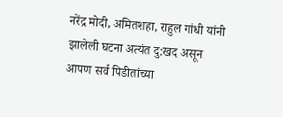नरेंद्र मोदी, अमितशहा, राहुल गांधी यांनी झालेली घटना अत्यंत दु:खद असून आपण सर्व पिडीतांच्या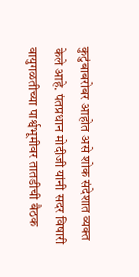कुटुंबाबरोबर आहोत असे शोक संदेशात व्यक्त केले आहे. पंतप्रधान मोदीजी यांनी सदर विषारी वायुगळतीच्या पार्श्वभूमीवर तातडीची बैठक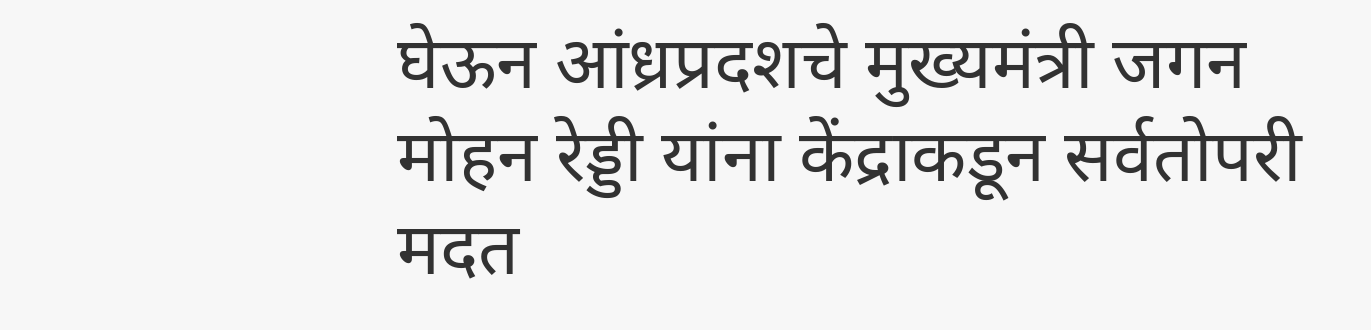घेऊन आंध्रप्रदशचे मुख्यमंत्री जगन मोहन रेड्डी यांना केंद्राकडून सर्वतोपरी मदत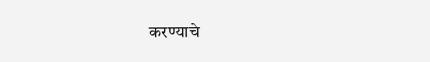करण्याचे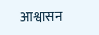आश्वासन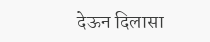देऊन दिलासा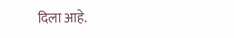दिला आहे.